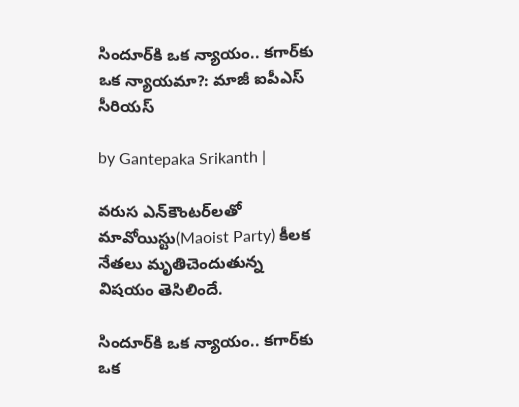సిందూర్‌కి ఒక న్యాయం.. కగార్‌కు ఒక న్యాయమా?: మాజీ ఐపీఎస్ సీరియస్

by Gantepaka Srikanth |

వరుస ఎన్‌కౌంటర్‌లతో మావోయిస్టు(Maoist Party) కీలక నేతలు మృతిచెందుతున్న విషయం తెసిలిందే.

సిందూర్‌కి ఒక న్యాయం.. కగార్‌కు ఒక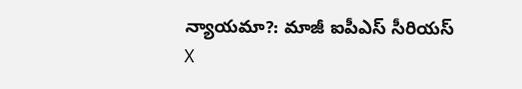న్యాయమా?: మాజీ ఐపీఎస్ సీరియస్
X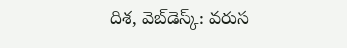దిశ, వెబ్‌డెస్క్: వరుస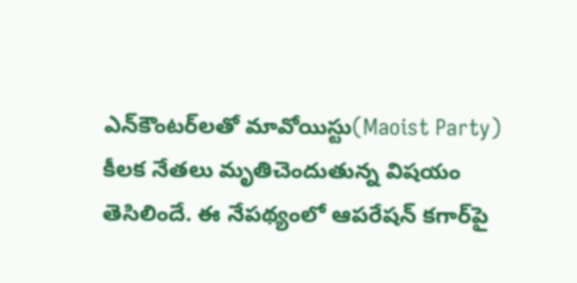ఎన్‌కౌంటర్‌లతో మావోయిస్టు(Maoist Party) కీలక నేతలు మృతిచెందుతున్న విషయం తెసిలిందే. ఈ నేపథ్యంలో ఆపరేషన్ కగార్‌పై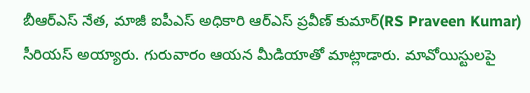బీఆర్ఎస్ నేత, మాజీ ఐపీఎస్ అధికారి ఆర్ఎస్ ప్రవీణ్ కుమార్(RS Praveen Kumar) సీరియస్ అయ్యారు. గురువారం ఆయన మీడియాతో మాట్లాడారు. మావోయిస్టులపై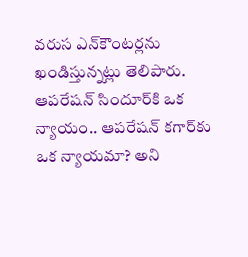వరుస ఎన్‌కౌంటర్లను ఖండిస్తున్నట్లు తెలిపారు. ఆపరేషన్ సిందూర్‌కి ఒక న్యాయం.. ఆపరేషన్ కగార్‌కు ఒక న్యాయమా? అని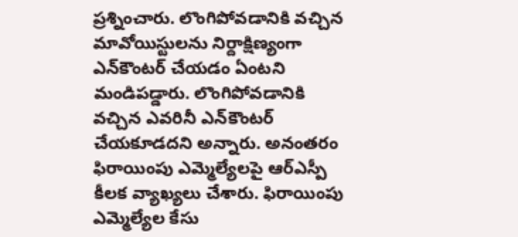ప్రశ్నించారు. లొంగిపోవడానికి వచ్చిన మావోయిస్టులను నిర్దాక్షిణ్యంగా ఎన్‌కౌంటర్ చేయడం ఏంటని మండిపడ్డారు. లొంగిపోవడానికి వచ్చిన ఎవరినీ ఎన్‌కౌంటర్ చేయకూడదని అన్నారు. అనంతరం ఫిరాయింపు ఎమ్మెల్యేలపై ఆర్ఎస్పీ కీలక వ్యాఖ్యలు చేశారు. ఫిరాయింపు ఎమ్మెల్యేల కేసు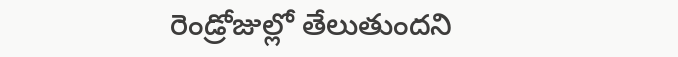రెండ్రోజుల్లో తేలుతుందని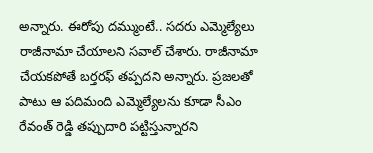అన్నారు. ఈరోపు దమ్ముంటే.. సదరు ఎమ్మెల్యేలు రాజీనామా చేయాలని సవాల్ చేశారు. రాజీనామా చేయకపోతే బర్తరఫ్ తప్పదని అన్నారు. ప్రజలతో పాటు ఆ పదిమంది ఎమ్మెల్యేలను కూడా సీఎం రేవంత్ రెడ్డి తప్పుదారి పట్టిస్తున్నారని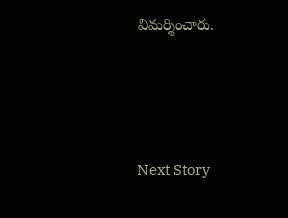విమర్శించారు.




Next Story